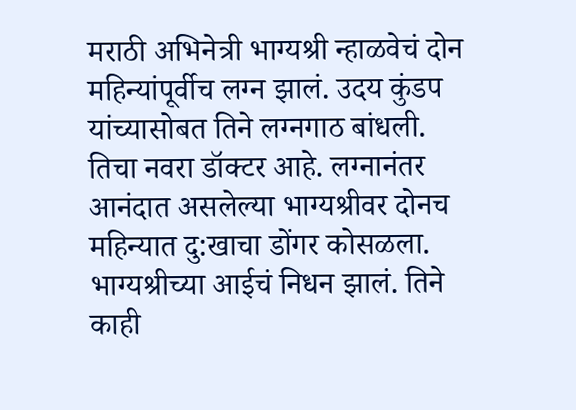मराठी अभिनेत्री भाग्यश्री न्हाळवेचं दोन महिन्यांपूर्वीच लग्न झालं. उदय कुंडप यांच्यासोबत तिने लग्नगाठ बांधली. तिचा नवरा डॉक्टर आहे. लग्नानंतर आनंदात असलेल्या भाग्यश्रीवर दोनच महिन्यात दु:खाचा डोंगर कोसळला. भाग्यश्रीच्या आईचं निधन झालं. तिने काही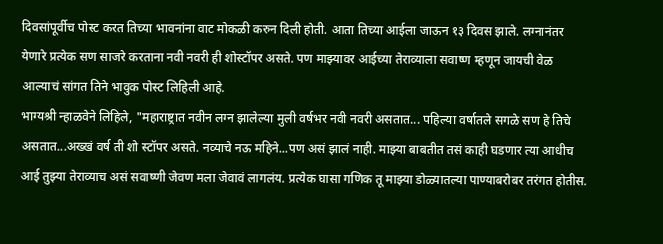दिवसांपूर्वीच पोस्ट करत तिच्या भावनांना वाट मोकळी करुन दिली होती. आता तिच्या आईला जाऊन १३ दिवस झाले. लग्नानंतर येणारे प्रत्येक सण साजरे करताना नवी नवरी ही शोस्टॉपर असते. पण माझ्यावर आईच्या तेराव्याला सवाष्ण म्हणून जायची वेळ आल्याचं सांगत तिने भावुक पोस्ट लिहिली आहे.
भाग्यश्री न्हाळवेने लिहिले, "महाराष्ट्रात नवीन लग्न झालेल्या मुली वर्षभर नवी नवरी असतात... पहिल्या वर्षातले सगळे सण हे तिचे असतात...अख्खं वर्ष ती शो स्टॉपर असते. नव्याचे नऊ महिने...पण असं झालं नाही. माझ्या बाबतीत तसं काही घडणार त्या आधीच आई तुझ्या तेराव्याच असं सवाष्णी जेवण मला जेवावं लागलंय. प्रत्येक घासा गणिक तू माझ्या डोळ्यातल्या पाण्याबरोबर तरंगत होतीस.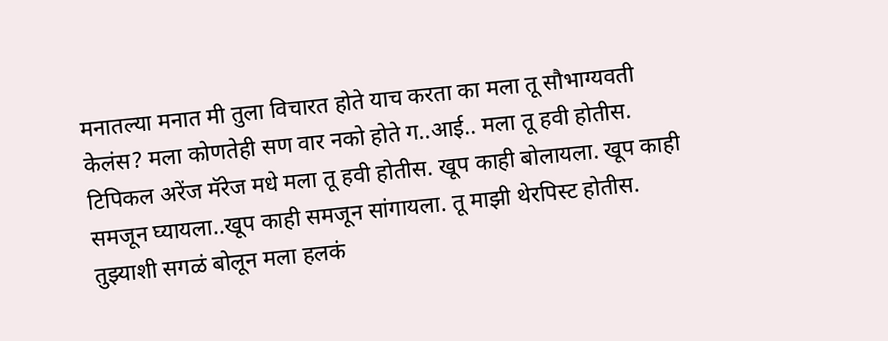मनातल्या मनात मी तुला विचारत होते याच करता का मला तू सौभाग्यवती केलंस? मला कोणतेही सण वार नको होते ग..आई.. मला तू हवी होतीस. टिपिकल अरेंज मॅरेज मधे मला तू हवी होतीस. खूप काही बोलायला. खूप काही समजून घ्यायला..खूप काही समजून सांगायला. तू माझी थेरपिस्ट होतीस. तुझ्याशी सगळं बोलून मला हलकं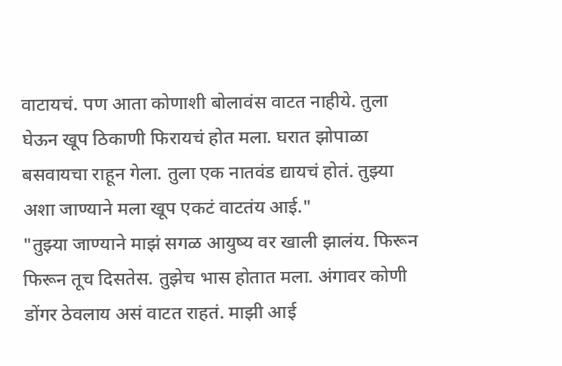वाटायचं. पण आता कोणाशी बोलावंस वाटत नाहीये. तुला घेऊन खूप ठिकाणी फिरायचं होत मला. घरात झोपाळा बसवायचा राहून गेला. तुला एक नातवंड द्यायचं होतं. तुझ्या अशा जाण्याने मला खूप एकटं वाटतंय आई."
"तुझ्या जाण्याने माझं सगळ आयुष्य वर खाली झालंय. फिरून फिरून तूच दिसतेस. तुझेच भास होतात मला. अंगावर कोणी डोंगर ठेवलाय असं वाटत राहतं. माझी आई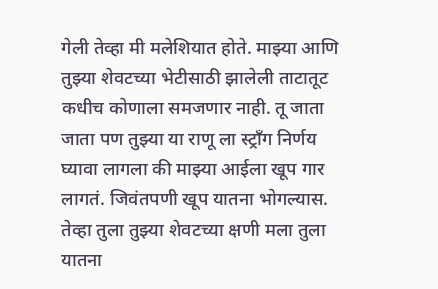गेली तेव्हा मी मलेशियात होते. माझ्या आणि तुझ्या शेवटच्या भेटीसाठी झालेली ताटातूट कधीच कोणाला समजणार नाही. तू जाता जाता पण तुझ्या या राणू ला स्ट्राँग निर्णय घ्यावा लागला की माझ्या आईला खूप गार लागतं. जिवंतपणी खूप यातना भोगल्यास. तेव्हा तुला तुझ्या शेवटच्या क्षणी मला तुला यातना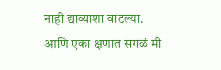नाही द्याव्याशा वाटल्या. आणि एका क्षणात सगळं मी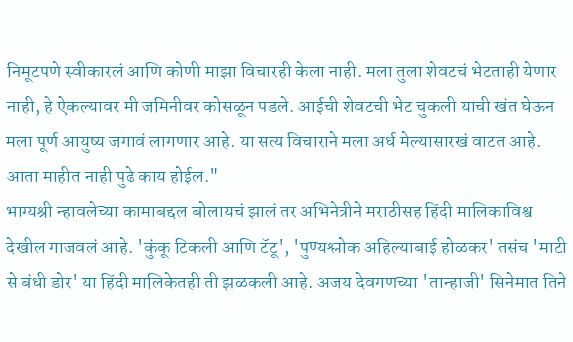निमूटपणे स्वीकारलं आणि कोणी माझा विचारही केला नाही. मला तुला शेवटचं भेटताही येणार नाही, हे ऐकल्यावर मी जमिनीवर कोसळून पडले. आईची शेवटची भेट चुकली याची खंत घेऊन मला पूर्ण आयुष्य जगावं लागणार आहे. या सत्य विचाराने मला अर्ध मेल्यासारखं वाटत आहे. आता माहीत नाही पुढे काय होईल."
भाग्यश्री न्हावलेच्या कामाबद्दल बोलायचं झालं तर अभिनेत्रीने मराठीसह हिंदी मालिकाविश्व देखील गाजवलं आहे. 'कुंकू टिकली आणि टॅटू', 'पुण्यश्लोक अहिल्याबाई होळकर' तसंच 'माटी से बंधी डोर' या हिंदी मालिकेतही ती झळकली आहे. अजय देवगणच्या 'तान्हाजी' सिनेमात तिने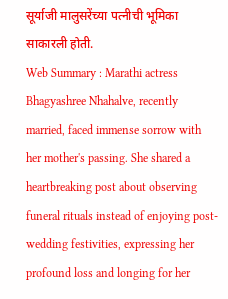सूर्याजी मालुसरेंच्या पत्नीची भूमिका साकारली होती.
Web Summary : Marathi actress Bhagyashree Nhahalve, recently married, faced immense sorrow with her mother's passing. She shared a heartbreaking post about observing funeral rituals instead of enjoying post-wedding festivities, expressing her profound loss and longing for her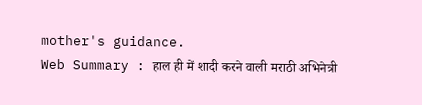mother's guidance.
Web Summary : हाल ही में शादी करने वाली मराठी अभिनेत्री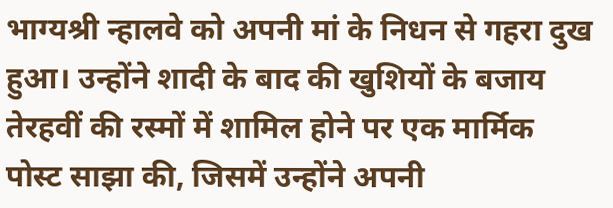भाग्यश्री न्हालवे को अपनी मां के निधन से गहरा दुख हुआ। उन्होंने शादी के बाद की खुशियों के बजाय तेरहवीं की रस्मों में शामिल होने पर एक मार्मिक पोस्ट साझा की, जिसमें उन्होंने अपनी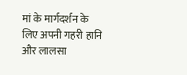मां के मार्गदर्शन के लिए अपनी गहरी हानि और लालसा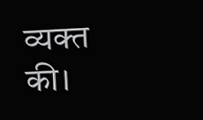व्यक्त की।